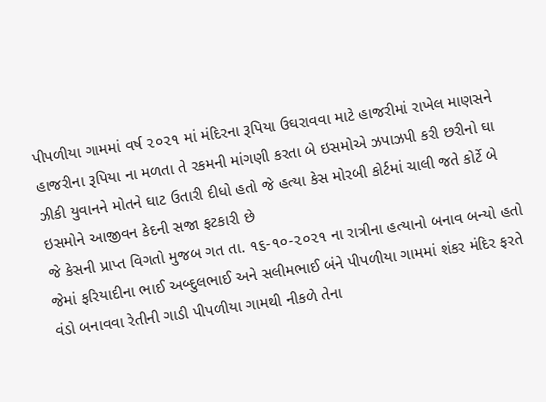પીપળીયા ગામમાં વર્ષ ૨૦૨૧ માં મંદિરના રૂપિયા ઉઘરાવવા માટે હાજરીમાં રાખેલ માણસને હાજરીના રૂપિયા ના મળતા તે રકમની માંગણી કરતા બે ઇસમોએ ઝપાઝપી કરી છરીનો ઘા ઝીકી યુવાનને મોતને ઘાટ ઉતારી દીધો હતો જે હત્યા કેસ મોરબી કોર્ટમાં ચાલી જતે કોર્ટે બે ઇસમોને આજીવન કેદની સજા ફટકારી છે
જે કેસની પ્રાપ્ત વિગતો મુજબ ગત તા. ૧૬-૧૦-૨૦૨૧ ના રાત્રીના હત્યાનો બનાવ બન્યો હતો જેમાં ફરિયાદીના ભાઈ અબ્દુલભાઈ અને સલીમભાઈ બંને પીપળીયા ગામમાં શંકર મંદિર ફરતે વંડો બનાવવા રેતીની ગાડી પીપળીયા ગામથી નીકળે તેના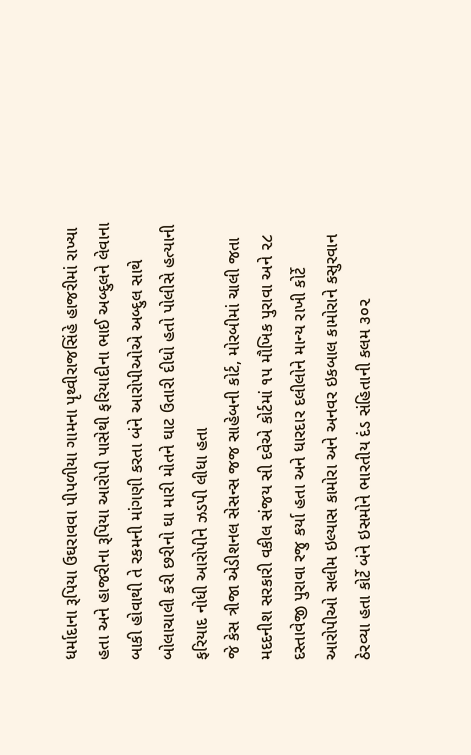ધર્માદાના રૂપિયા ઉઘરાવવા પીપળીયા ગામના પૃથ્વીરાજસિંહે હાજરીમાં રાખ્યા હતા અને હાજરીના રૂપિયા આરોપી પાસેથી ફરિયાદીના ભાઈ અબ્દુલને લેવાના બાકી હોવાથી તે રકમની માંગણી કરતા બંને આરોપીઓએ અબ્દુલ સાથે બોલાચાલી કરી છરીનો ઘા મારી મોતને ઘાટ ઉતારી દીધો હતો પોલીસે હત્યાની ફરિયાદ નોધી આરોપીને ઝડપી લીધા હતા
જે કેસ ત્રીજા એડીશનલ સેસન્સ જજ સાહેબની કોર્ટ, મોરબીમાં ચાલી જતા મદદનીશ સરકારી વકીલ સંજય સી દવેએ કોર્ટમાં ૧૫ મૌખિક પુરાવા અને ૨૮ દસ્તાવેજી પુરાવા રજુ કર્યા હતા અને ધારદાર દલીલોને માન્ય રાખી કોર્ટે આરોપીઓ સલીમ ઇલ્યાસ કામોરા અને અનવર ઇકબાલ કામોરાને કસુરવાન ઠેરવ્યા હતા કોર્ટે બંને ઇસમોને ભારતીય દંડ સંહિતાની કલમ ૩૦૨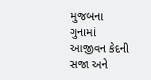મુજબના ગુનામાં આજીવન કેદની સજા અને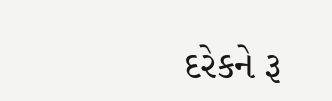દરેકને રૂ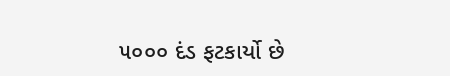૫૦૦૦ દંડ ફટકાર્યો છે